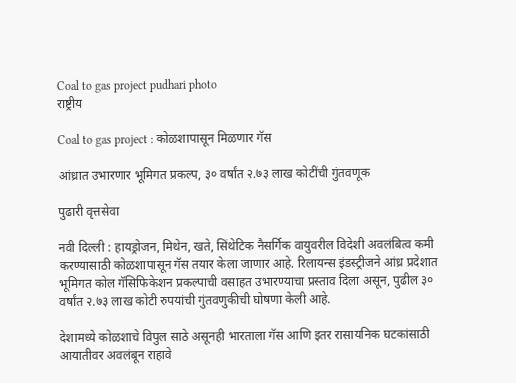Coal to gas project pudhari photo
राष्ट्रीय

Coal to gas project : कोळशापासून मिळणार गॅस

आंध्रात उभारणार भूमिगत प्रकल्प, ३० वर्षांत २.७३ लाख कोटींची गुंतवणूक

पुढारी वृत्तसेवा

नवी दिल्ली : हायड्रोजन, मिथेन, खते, सिंथेटिक नैसर्गिक वायुवरील विदेशी अवलंबित्व कमी करण्यासाठी कोळशापासून गॅस तयार केला जाणार आहे. रिलायन्स इंडस्ट्रीजने आंध्र प्रदेशात भूमिगत कोल गॅसिफिकेशन प्रकल्पाची वसाहत उभारण्याचा प्रस्ताव दिला असून, पुढील ३० वर्षांत २.७३ लाख कोटी रुपयांची गुंतवणुकीची घोषणा केली आहे.

देशामध्ये कोळशाचे विपुल साठे असूनही भारताला गॅस आणि इतर रासायनिक घटकांसाठी आयातीवर अवलंबून राहावे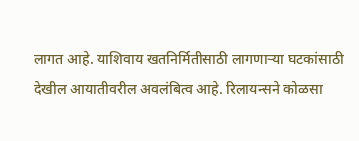लागत आहे. याशिवाय खतनिर्मितीसाठी लागणाऱ्या घटकांसाठी देखील आयातीवरील अवलंबित्व आहे. रिलायन्सने कोळसा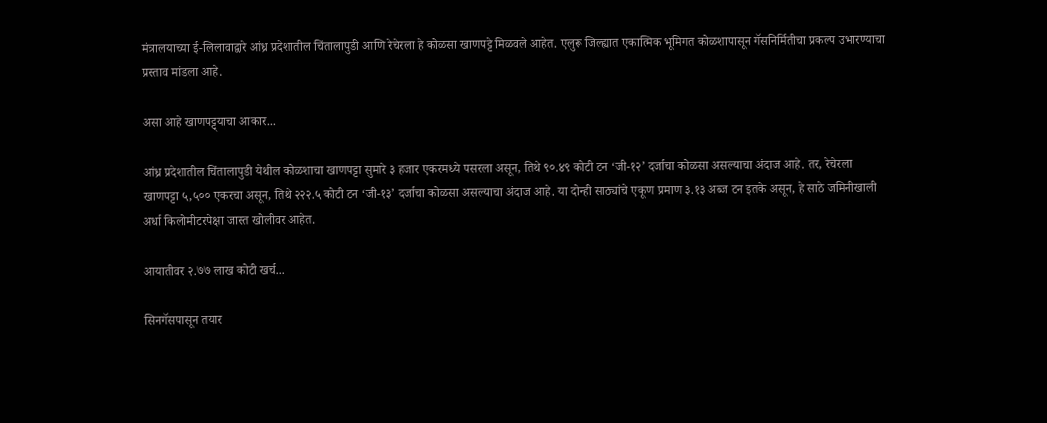मंत्रालयाच्या ई-लिलावाद्वारे आंध्र प्रदेशातील चिंतालापुडी आणि रेचेरला हे कोळसा खाणपट्टे मिळवले आहेत. एलुरू जिल्ह्यात एकात्मिक भूमिगत कोळशापासून गॅसनिर्मितीचा प्रकल्प उभारण्याचा प्रस्ताव मांडला आहे.

असा आहे खाणपट्ट्याचा आकार...

आंध्र प्रदेशातील चिंतालापुडी येथील कोळशाचा खाणपट्टा सुमारे ३ हजार एकरमध्ये पसरला असून, तिथे ९०.४९ कोटी टन ‘जी-१२’ दर्जाचा कोळसा असल्याचा अंदाज आहे. तर, रेचेरला खाणपट्टा ५,५०० एकरचा असून, तिथे २२२.५ कोटी टन ‘जी-१३’ दर्जाचा कोळसा असल्याचा अंदाज आहे. या दोन्ही साठ्यांचे एकूण प्रमाण ३.१३ अब्ज टन इतके असून, हे साठे जमिनीखाली अर्धा किलोमीटरपेक्षा जास्त खोलीवर आहेत.

आयातीवर २.७७ लाख कोटी खर्च...

सिनगॅसपासून तयार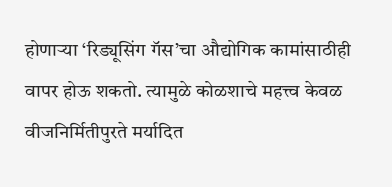होणाऱ्या ‘रिड्यूसिंग गॅस’चा औद्योगिक कामांसाठीही वापर होऊ शकतो. त्यामुळे कोळशाचे महत्त्व केवळ वीजनिर्मितीपुरते मर्यादित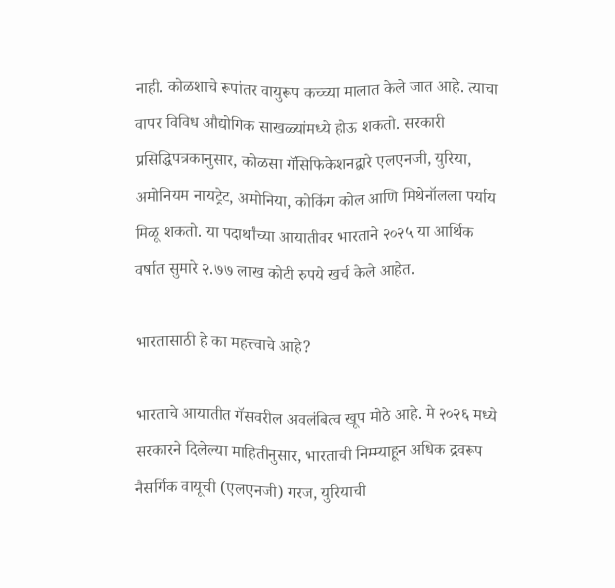नाही. कोळशाचे रूपांतर वायुरूप कच्च्या मालात केले जात आहे. त्याचा वापर विविध औद्योगिक साखळ्यांमध्ये होऊ शकतो. सरकारी प्रसिद्धिपत्रकानुसार, कोळसा गॅसिफिकेशनद्वारे एलएनजी, युरिया, अमोनियम नायट्रेट, अमोनिया, कोकिंग कोल आणि मिथेनॉलला पर्याय मिळू शकतो. या पदार्थांच्या आयातीवर भारताने २०२५ या आर्थिक वर्षात सुमारे २.७७ लाख कोटी रुपये खर्च केले आहेत.

भारतासाठी हे का महत्त्वाचे आहे?

भारताचे आयातीत गॅसवरील अवलंबित्व खूप मोठे आहे. मे २०२६ मध्ये सरकारने दिलेल्या माहितीनुसार, भारताची निम्म्याहून अधिक द्रवरूप नैसर्गिक वायूची (एलएनजी) गरज, युरियाची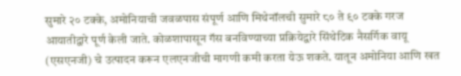सुमारे २० टक्के, अमोनियाची जवळपास संपूर्ण आणि मिथेनॉलची सुमारे ८० ते ९० टक्के गरज आयातीद्वारे पूर्ण केली जाते. कोळशापासून गॅस बनविण्याच्या प्रक्रियेद्वारे सिंथेटिक नैसर्गिक वायू (एसएनजी) चे उत्पादन करून एलएनजीची मागणी कमी करता येऊ शकते. यातून अमोनिया आणि खत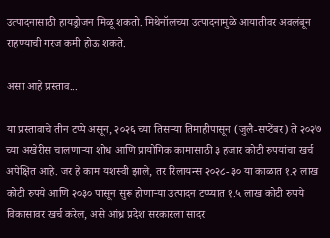उत्पादनासाठी हायड्रोजन मिळू शकतो. मिथेनॉलच्या उत्पादनामुळे आयातीवर अवलंबून राहण्याची गरज कमी होऊ शकते.

असा आहे प्रस्ताव...

या प्रस्तावाचे तीन टप्पे असून, २०२६ च्या तिसऱ्या तिमाहीपासून (जुलै-सप्टेंबर) ते २०२७ च्या अखेरीस चालणाऱ्या शोध आणि प्रायोगिक कामासाठी ३ हजार कोटी रुपयांचा खर्च अपेक्षित आहे. जर हे काम यशस्वी झाले, तर रिलायन्स २०२८-३० या काळात १.२ लाख कोटी रुपये आणि २०३० पासून सुरू होणाऱ्या उत्पादन टप्प्यात १.५ लाख कोटी रुपये विकासावर खर्च करेल, असे आंध्र प्रदेश सरकारला सादर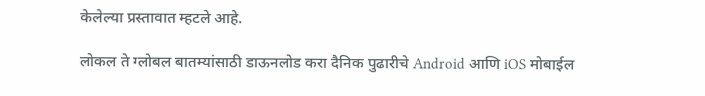केलेल्या प्रस्तावात म्हटले आहे.

लोकल ते ग्लोबल बातम्यांसाठी डाऊनलोड करा दैनिक पुढारीचे Android आणि iOS मोबाईल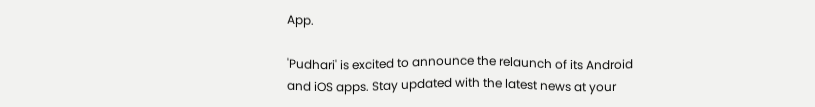App.

'Pudhari' is excited to announce the relaunch of its Android and iOS apps. Stay updated with the latest news at your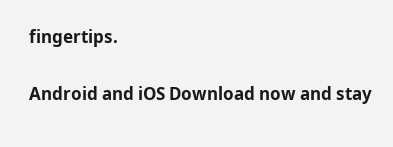fingertips.

Android and iOS Download now and stay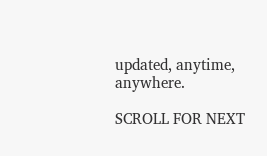updated, anytime, anywhere.

SCROLL FOR NEXT